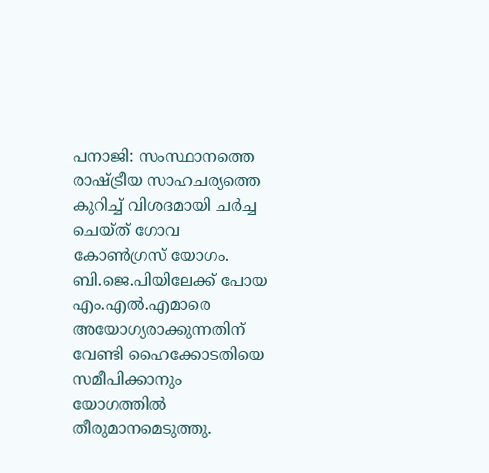പനാജി: സംസ്ഥാനത്തെ രാഷ്ട്രീയ സാഹചര്യത്തെ കുറിച്ച് വിശദമായി ചര്‍ച്ച ചെയ്ത് ഗോവ കോണ്‍ഗ്രസ് യോഗം. ബി.ജെ.പിയിലേക്ക് പോയ എം.എല്‍.എമാരെ അയോഗ്യരാക്കുന്നതിന് വേണ്ടി ഹൈക്കോടതിയെ സമീപിക്കാനും യോഗത്തില്‍ തീരുമാനമെടുത്തു.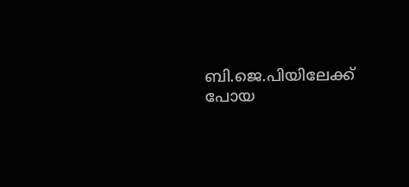ബി.ജെ.പിയിലേക്ക് പോയ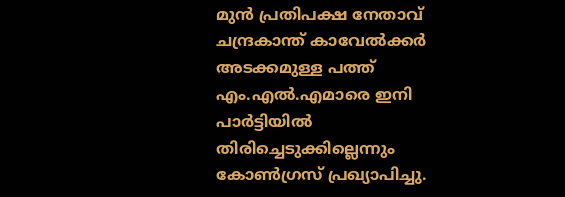മുന്‍ പ്രതിപക്ഷ നേതാവ് ചന്ദ്രകാന്ത് കാവേല്‍ക്കര്‍ അടക്കമുള്ള പത്ത് എം.എല്‍.എമാരെ ഇനി പാര്‍ട്ടിയില്‍ തിരിച്ചെടുക്കില്ലെന്നും കോണ്‍ഗ്രസ് പ്രഖ്യാപിച്ചു.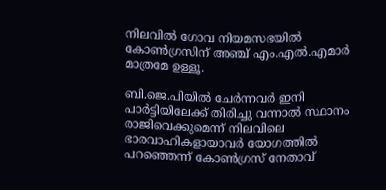നിലവില്‍ ഗോവ നിയമസഭയില്‍ കോണ്‍ഗ്രസിന് അഞ്ച് എം.എല്‍.എമാര്‍ മാത്രമേ ഉള്ളൂ.

ബി.ജെ.പിയില്‍ ചേര്‍ന്നവര്‍ ഇനി പാര്‍ട്ടിയിലേക്ക് തിരിച്ചു വന്നാല്‍ സ്ഥാനം രാജിവെക്കുമെന്ന് നിലവിലെ ഭാരവാഹികളായാവര്‍ യോഗത്തില്‍ പറഞ്ഞെന്ന് കോണ്‍ഗ്രസ് നേതാവ്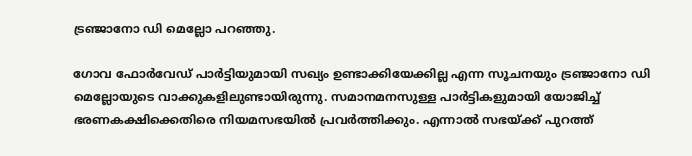ട്രഞ്ജാനോ ഡി മെല്ലോ പറഞ്ഞു.

ഗോവ ഫോര്‍വേഡ് പാര്‍ട്ടിയുമായി സഖ്യം ഉണ്ടാക്കിയേക്കില്ല എന്ന സൂചനയും ട്രഞ്ജാനോ ഡി മെല്ലോയുടെ വാക്കുകളിലുണ്ടായിരുന്നു. സമാനമനസുള്ള പാര്‍ട്ടികളുമായി യോജിച്ച് ഭരണകക്ഷിക്കെതിരെ നിയമസഭയില്‍ പ്രവര്‍ത്തിക്കും. എന്നാല്‍ സഭയ്ക്ക് പുറത്ത്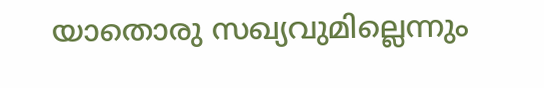യാതൊരു സഖ്യവുമില്ലെന്നും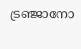ട്രഞ്ജാനോ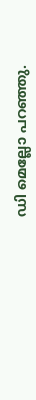ഡി മെല്ലോ പറഞ്ഞു.